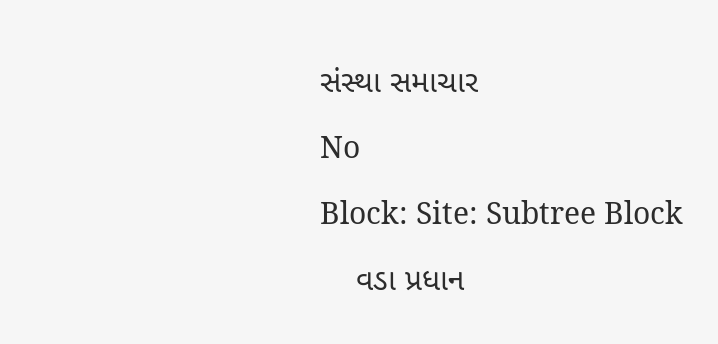સંસ્થા સમાચાર

No

Block: Site: Subtree Block

    વડા પ્રધાન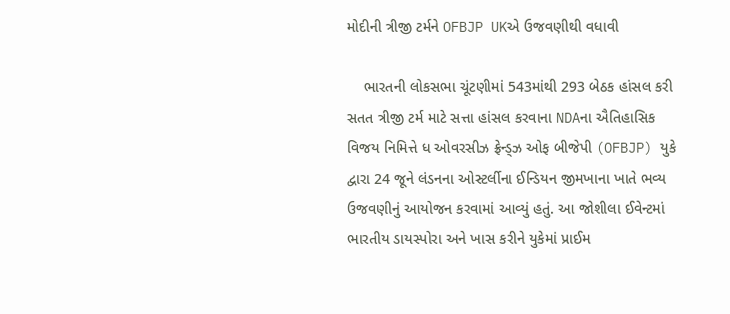મોદીની ત્રીજી ટર્મને OFBJP UKએ ઉજવણીથી વધાવી

    ભારતની લોકસભા ચૂંટણીમાં 543માંથી 293 બેઠક હાંસલ કરી સતત ત્રીજી ટર્મ માટે સત્તા હાંસલ કરવાના NDAના ઐતિહાસિક વિજય નિમિત્તે ધ ઓવરસીઝ ફ્રેન્ડ્ઝ ઓફ બીજેપી (OFBJP) યુકે દ્વારા 24 જૂને લંડનના ઓસ્ટર્લીના ઈન્ડિયન જીમખાના ખાતે ભવ્ય ઉજવણીનું આયોજન કરવામાં આવ્યું હતું. આ જોશીલા ઈવેન્ટમાં ભારતીય ડાયસ્પોરા અને ખાસ કરીને યુકેમાં પ્રાઈમ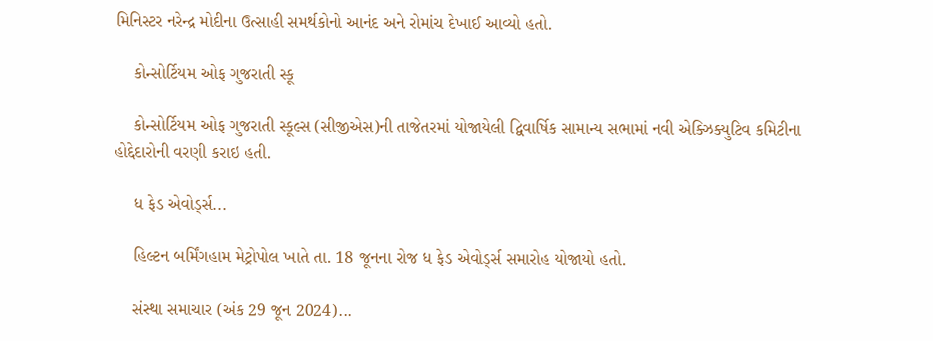મિનિસ્ટર નરેન્દ્ર મોદીના ઉત્સાહી સમર્થકોનો આનંદ અને રોમાંચ દેખાઈ આવ્યો હતો.

    કોન્સોર્ટિયમ ઓફ ગુજરાતી સ્કૂ

    કોન્સોર્ટિયમ ઓફ ગુજરાતી સ્કૂલ્સ (સીજીએસ)ની તાજેતરમાં યોજાયેલી દ્વિવાર્ષિક સામાન્ય સભામાં નવી એક્ઝિક્યુટિવ કમિટીના હોદ્દેદારોની વરણી કરાઇ હતી.

    ધ ફેડ એવોર્ડ્સ...

    હિલ્ટન બર્મિંગહામ મેટ્રોપોલ ખાતે તા. 18 જૂનના રોજ ધ ફેડ એવોર્ડ્સ સમારોહ યોજાયો હતો.

    સંસ્થા સમાચાર (અંક 29 જૂન 2024)...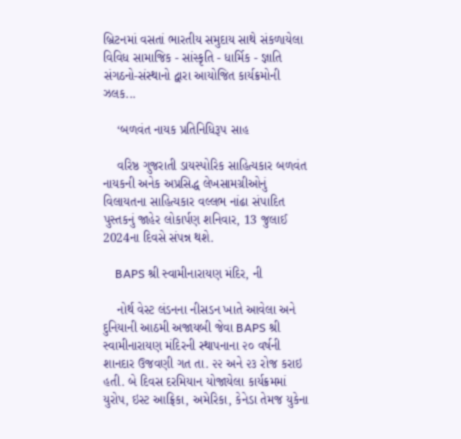બ્રિટનમાં વસતાં ભારતીય સમુદાય સાથે સંકળાયેલા વિવિધ સામાજિક - સાંસ્કૃતિ - ધાર્મિક - જ્ઞાતિ સંગઠનો-સંસ્થાનો દ્વારા આયોજિત કાર્યક્રમોની ઝલક...

    ‘બળવંત નાયક પ્રતિનિધિરૂપ સાહ

    વરિષ્ઠ ગુજરાતી ડાયસ્પોરિક સાહિત્યકાર બળવંત નાયકની અનેક અપ્રસિદ્ધ લેખસામગ્રીઓનું વિલાયતના સાહિત્યકાર વલ્લભ નાંઢા સંપાદિત પુસ્તકનું જાહેર લોકાર્પણ શનિવાર, 13 જુલાઈ 2024ના દિવસે સંપન્ન થશે.

    BAPS શ્રી સ્વામીનારાયણ મંદિર, ની

    નોર્થ વેસ્ટ લંડનના નીસડન ખાતે આવેલા અને દુનિયાની આઠમી અજાયબી જેવા BAPS શ્રી સ્વામીનારાયણ મંદિરની સ્થાપનાના ૨૦ વર્ષની શાનદાર ઉજવણી ગત તા. ૨૨ અને ૨૩ રોજ કરાઇ હતી. બે દિવસ દરમિયાન યોજાયેલા કાર્યક્રમમાં યુરોપ, ઇસ્ટ આફ્રિકા, અમેરિકા, કેનેડા તેમજ યુકેના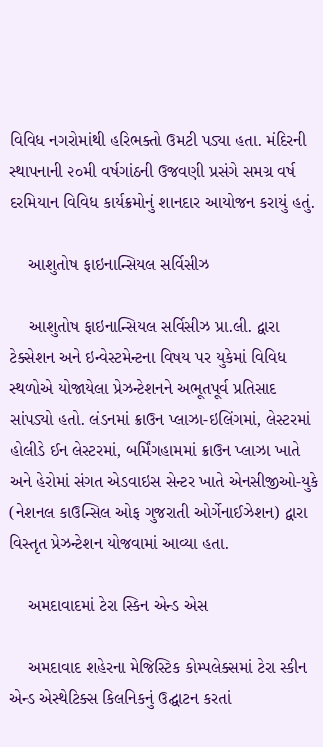વિવિધ નગરોમાંથી હરિભક્તો ઉમટી પડ્યા હતા. મંદિરની સ્થાપનાની ૨૦મી વર્ષગાંઠની ઉજવણી પ્રસંગે સમગ્ર વર્ષ દરમિયાન વિવિધ કાર્યક્રમોનું શાનદાર આયોજન કરાયું હતું.

    આશુતોષ ફાઇનાન્સિયલ સર્વિસીઝ

    આશુતોષ ફાઇનાન્સિયલ સર્વિસીઝ પ્રા.લી. દ્વારા ટેક્સેશન અને ઇન્વેસ્ટમેન્ટના વિષય પર યુકેમાં વિવિધ સ્થળોએ યોજાયેલા પ્રેઝન્ટેશનને અભૂતપૂર્વ પ્રતિસાદ સાંપડ્યો હતો. લંડનમાં ક્રાઉન પ્લાઝા-ઇલિંગમાં, લેસ્ટરમાં હોલીડે ઈન લેસ્ટરમાં, બર્મિંગહામમાં ક્રાઉન પ્લાઝા ખાતે અને હેરોમાં સંગત એડવાઇસ સેન્ટર ખાતે એનસીજીઓ-યુકે (નેશનલ કાઉન્સિલ ઓફ ગુજરાતી ઓર્ગેનાઈઝેશન) દ્વારા વિસ્તૃત પ્રેઝન્ટેશન યોજવામાં આવ્યા હતા.

    અમદાવાદમાં ટેરા સ્કિન એન્ડ એસ

    અમદાવાદ શહેરના મેજિસ્ટિક કોમ્પલેક્સમાં ટેરા સ્કીન એન્ડ એસ્થેટિક્સ કિલનિકનું ઉદ્ઘાટન કરતાં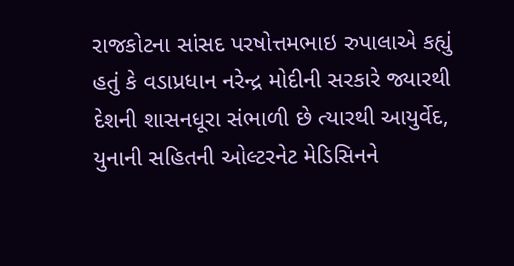રાજકોટના સાંસદ પરષોત્તમભાઇ રુપાલાએ કહ્યું હતું કે વડાપ્રધાન નરેન્દ્ર મોદીની સરકારે જ્યારથી દેશની શાસનધૂરા સંભાળી છે ત્યારથી આયુર્વેદ, યુનાની સહિતની ઓલ્ટરનેટ મેડિસિનને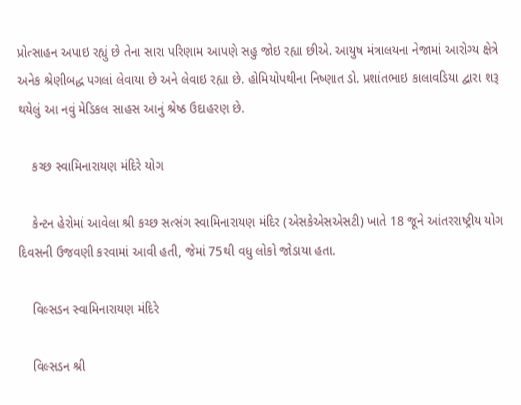પ્રોત્સાહન અપાઇ રહ્યું છે તેના સારા પરિણામ આપણે સહુ જોઇ રહ્યા છીએ. આયુષ મંત્રાલયના નેજામાં આરોગ્ય ક્ષેત્રે અનેક શ્રેણીબદ્ધ પગલાં લેવાયા છે અને લેવાઇ રહ્યા છે. હોમિયોપથીના નિષ્ણાત ડો. પ્રશાંતભાઇ કાલાવડિયા દ્વારા શરૂ થયેલું આ નવું મેડિકલ સાહસ આનું શ્રેષ્ઠ ઉદાહરણ છે.

    કચ્છ સ્વામિનારાયણ મંદિરે યોગ

    કેન્ટન હેરોમાં આવેલા શ્રી કચ્છ સત્સંગ સ્વામિનારાયણ મંદિર (એસકેએસએસટી) ખાતે 18 જૂને આંતરરાષ્ટ્રીય યોગ દિવસની ઉજવણી કરવામાં આવી હતી, જેમાં 75થી વધુ લોકો જોડાયા હતા.

    વિલ્સડન સ્વામિનારાયણ મંદિરે

    વિલ્સડન શ્રી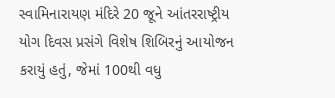સ્વામિનારાયણ મંદિરે 20 જૂને આંતરરાષ્ટ્રીય યોગ દિવસ પ્રસંગે વિશેષ શિબિરનું આયોજન કરાયું હતું, જેમાં 100થી વધુ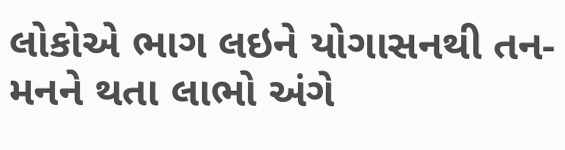લોકોએ ભાગ લઇને યોગાસનથી તન-મનને થતા લાભો અંગે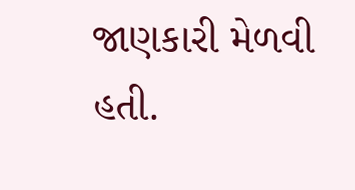જાણકારી મેળવી હતી.